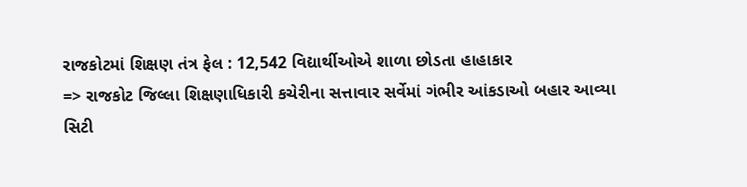રાજકોટમાં શિક્ષણ તંત્ર ફેલ : 12,542 વિદ્યાર્થીઓએ શાળા છોડતા હાહાકાર
=> રાજકોટ જિલ્લા શિક્ષણાધિકારી કચેરીના સત્તાવાર સર્વેમાં ગંભીર આંકડાઓ બહાર આવ્યા
સિટી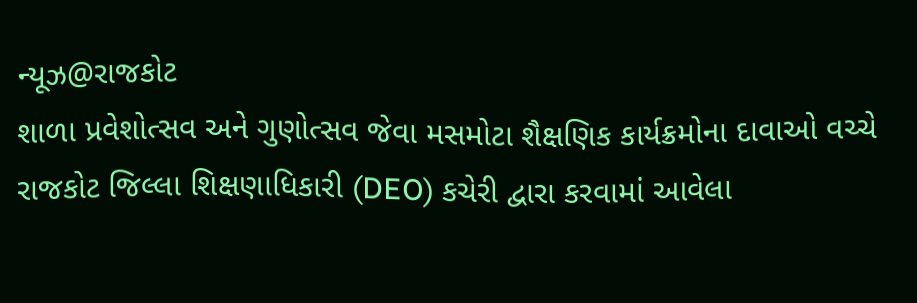ન્યૂઝ@રાજકોટ
શાળા પ્રવેશોત્સવ અને ગુણોત્સવ જેવા મસમોટા શૈક્ષણિક કાર્યક્રમોના દાવાઓ વચ્ચે રાજકોટ જિલ્લા શિક્ષણાધિકારી (DEO) કચેરી દ્વારા કરવામાં આવેલા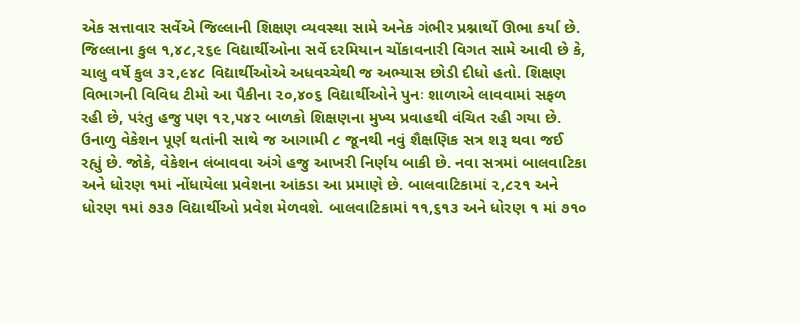એક સત્તાવાર સર્વેએ જિલ્લાની શિક્ષણ વ્યવસ્થા સામે અનેક ગંભીર પ્રશ્નાર્થો ઊભા કર્યા છે. જિલ્લાના કુલ ૧,૪૮,૨૬૯ વિદ્યાર્થીઓના સર્વે દરમિયાન ચોંકાવનારી વિગત સામે આવી છે કે, ચાલુ વર્ષે કુલ ૩૨,૯૪૮ વિદ્યાર્થીઓએ અધવચ્ચેથી જ અભ્યાસ છોડી દીધો હતો. શિક્ષણ વિભાગની વિવિધ ટીમો આ પૈકીના ૨૦,૪૦૬ વિદ્યાર્થીઓને પુનઃ શાળાએ લાવવામાં સફળ રહી છે, પરંતુ હજુ પણ ૧૨,૫૪૨ બાળકો શિક્ષણના મુખ્ય પ્રવાહથી વંચિત રહી ગયા છે. ઉનાળુ વેકેશન પૂર્ણ થતાંની સાથે જ આગામી ૮ જૂનથી નવું શૈક્ષણિક સત્ર શરૂ થવા જઈ રહ્યું છે. જોકે, વેકેશન લંબાવવા અંગે હજુ આખરી નિર્ણય બાકી છે. નવા સત્રમાં બાલવાટિકા અને ધોરણ ૧માં નોંધાયેલા પ્રવેશના આંકડા આ પ્રમાણે છે. બાલવાટિકામાં ૨,૮૨૧ અને ધોરણ ૧માં ૭૩૭ વિદ્યાર્થીઓ પ્રવેશ મેળવશે. બાલવાટિકામાં ૧૧,૬૧૩ અને ધોરણ ૧ માં ૭૧૦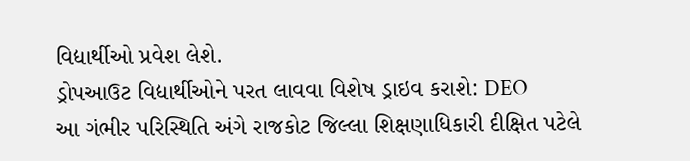વિદ્યાર્થીઓ પ્રવેશ લેશે.
ડ્રોપઆઉટ વિદ્યાર્થીઓને પરત લાવવા વિશેષ ડ્રાઇવ કરાશે: DEO
આ ગંભીર પરિસ્થિતિ અંગે રાજકોટ જિલ્લા શિક્ષણાધિકારી દીક્ષિત પટેલે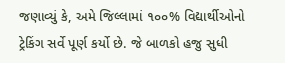જણાવ્યું કે, અમે જિલ્લામાં ૧૦૦% વિદ્યાર્થીઓનો ટ્રેકિંગ સર્વે પૂર્ણ કર્યો છે. જે બાળકો હજુ સુધી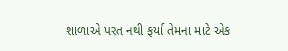શાળાએ પરત નથી ફર્યા તેમના માટે એક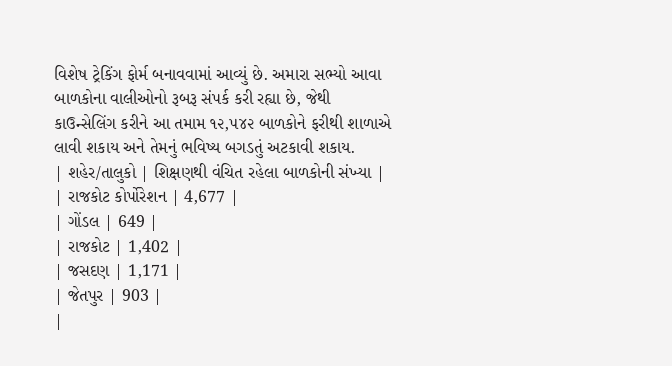વિશેષ ટ્રેકિંગ ફોર્મ બનાવવામાં આવ્યું છે. અમારા સભ્યો આવા બાળકોના વાલીઓનો રૂબરૂ સંપર્ક કરી રહ્યા છે, જેથી કાઉન્સેલિંગ કરીને આ તમામ ૧૨,૫૪૨ બાળકોને ફરીથી શાળાએ લાવી શકાય અને તેમનું ભવિષ્ય બગડતું અટકાવી શકાય.
| શહેર/તાલુકો | શિક્ષણથી વંચિત રહેલા બાળકોની સંખ્યા |
| રાજકોટ કોર્પોરેશન | 4,677 |
| ગોંડલ | 649 |
| રાજકોટ | 1,402 |
| જસદણ | 1,171 |
| જેતપુર | 903 |
|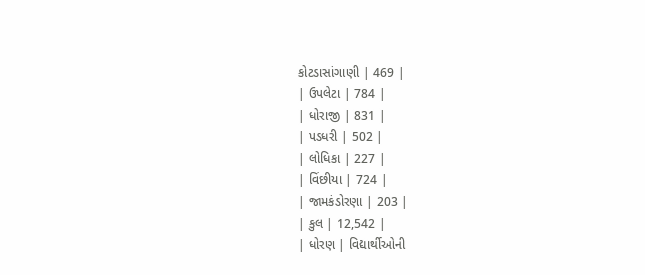કોટડાસાંગાણી | 469 |
| ઉપલેટા | 784 |
| ધોરાજી | 831 |
| પડધરી | 502 |
| લોધિકા | 227 |
| વિંછીયા | 724 |
| જામકંડોરણા | 203 |
| કુલ | 12,542 |
| ધોરણ | વિદ્યાર્થીઓની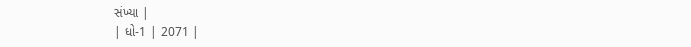સંખ્યા |
| ધો-1 | 2071 |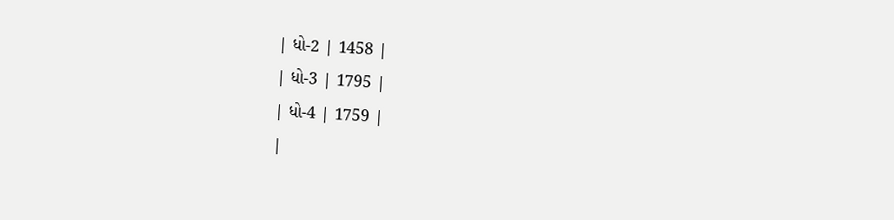| ધો-2 | 1458 |
| ધો-3 | 1795 |
| ધો-4 | 1759 |
|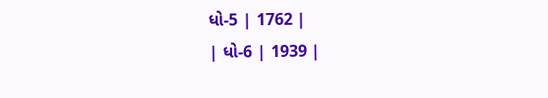ધો-5 | 1762 |
| ધો-6 | 1939 |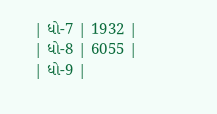| ધો-7 | 1932 |
| ધો-8 | 6055 |
| ધો-9 |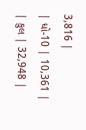3,816 |
| ધો-10 | 10,361 |
| કુલ | 32,948 |